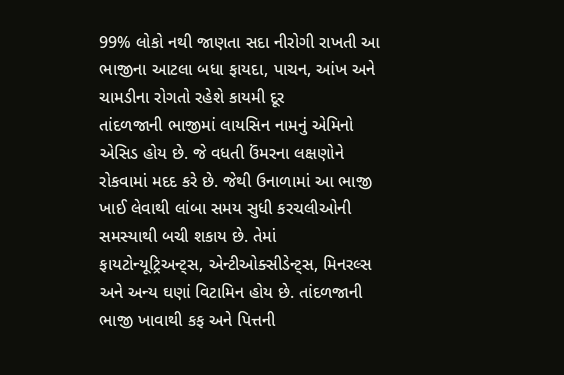99% લોકો નથી જાણતા સદા નીરોગી રાખતી આ ભાજીના આટલા બધા ફાયદા, પાચન, આંખ અને ચામડીના રોગતો રહેશે કાયમી દૂર
તાંદળજાની ભાજીમાં લાયસિન નામનું એમિનો એસિડ હોય છે. જે વધતી ઉંમરના લક્ષણોને રોકવામાં મદદ કરે છે. જેથી ઉનાળામાં આ ભાજી ખાઈ લેવાથી લાંબા સમય સુધી કરચલીઓની સમસ્યાથી બચી શકાય છે. તેમાં ફાયટોન્યૂટ્રિઅન્ટ્સ, એન્ટીઓક્સીડેન્ટ્સ, મિનરલ્સ અને અન્ય ઘણાં વિટામિન હોય છે. તાંદળજાની ભાજી ખાવાથી કફ અને પિત્તની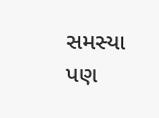સમસ્યા પણ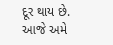દૂર થાય છે. આજે અમે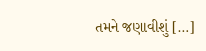તમને જણાવીશું […]